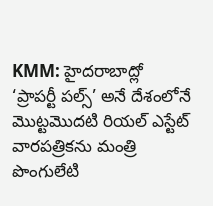KMM: హైదరాబాద్లో ‘ప్రాపర్టీ పల్స్’ అనే దేశంలోనే మొట్టమొదటి రియల్ ఎస్టేట్ వారపత్రికను మంత్రి పొంగులేటి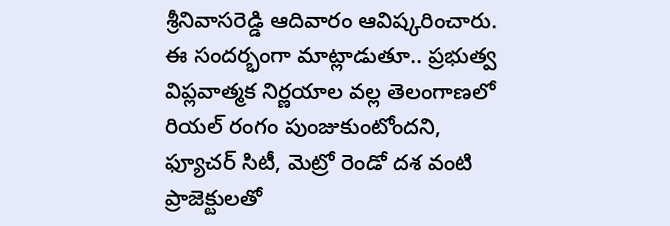శ్రీనివాసరెడ్డి ఆదివారం ఆవిష్కరించారు. ఈ సందర్భంగా మాట్లాడుతూ.. ప్రభుత్వ విప్లవాత్మక నిర్ణయాల వల్ల తెలంగాణలో రియల్ రంగం పుంజుకుంటోందని, ఫ్యూచర్ సిటీ, మెట్రో రెండో దశ వంటి ప్రాజెక్టులతో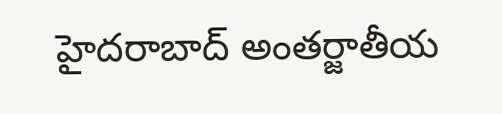హైదరాబాద్ అంతర్జాతీయ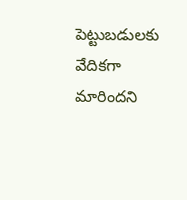పెట్టుబడులకు వేదికగా మారిందని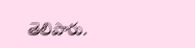తెలిపారు.